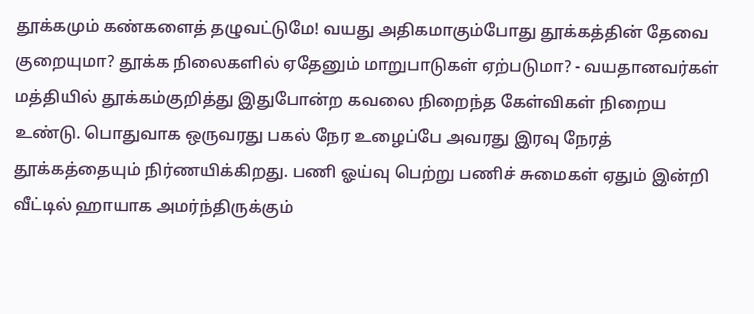தூக்கமும் கண்களைத் தழுவட்டுமே! வயது அதிகமாகும்போது தூக்கத்தின் தேவை குறையுமா? தூக்க நிலைகளில் ஏதேனும் மாறுபாடுகள் ஏற்படுமா? - வயதானவர்கள் மத்தியில் தூக்கம்குறித்து இதுபோன்ற கவலை நிறைந்த கேள்விகள் நிறைய உண்டு. பொதுவாக ஒருவரது பகல் நேர உழைப்பே அவரது இரவு நேரத் தூக்கத்தையும் நிர்ணயிக்கிறது. பணி ஓய்வு பெற்று பணிச் சுமைகள் ஏதும் இன்றி வீட்டில் ஹாயாக அமர்ந்திருக்கும்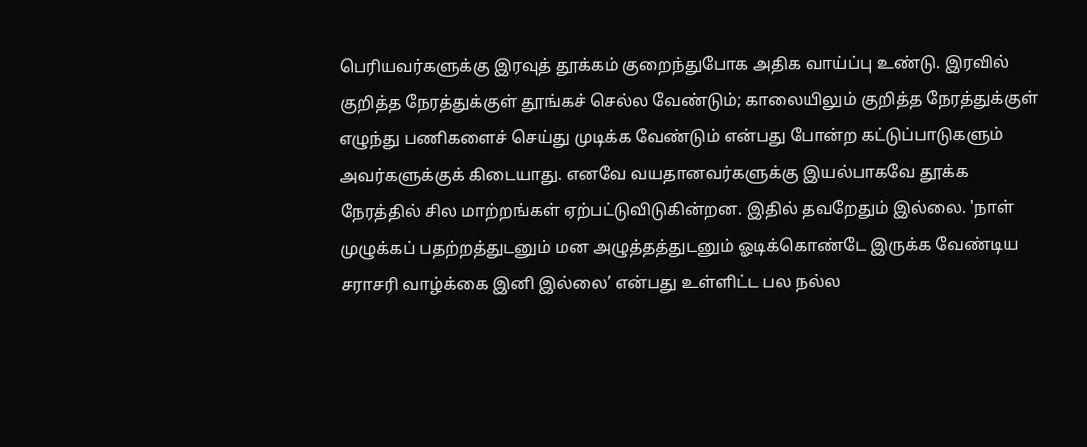பெரியவர்களுக்கு இரவுத் தூக்கம் குறைந்துபோக அதிக வாய்ப்பு உண்டு. இரவில் குறித்த நேரத்துக்குள் தூங்கச் செல்ல வேண்டும்; காலையிலும் குறித்த நேரத்துக்குள் எழுந்து பணிகளைச் செய்து முடிக்க வேண்டும் என்பது போன்ற கட்டுப்பாடுகளும் அவர்களுக்குக் கிடையாது. எனவே வயதானவர்களுக்கு இயல்பாகவே தூக்க நேரத்தில் சில மாற்றங்கள் ஏற்பட்டுவிடுகின்றன. இதில் தவறேதும் இல்லை. 'நாள் முழுக்கப் பதற்றத்துடனும் மன அழுத்தத்துடனும் ஓடிக்கொண்டே இருக்க வேண்டிய சராசரி வாழ்க்கை இனி இல்லை’ என்பது உள்ளிட்ட பல நல்ல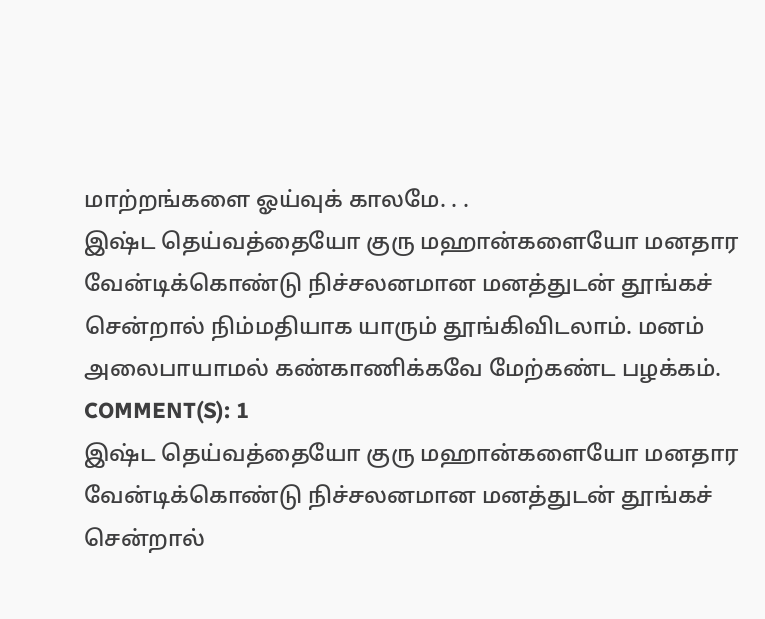மாற்றங்களை ஓய்வுக் காலமே. . .
இஷ்ட தெய்வத்தையோ குரு மஹான்களையோ மனதார வேன்டிக்கொண்டு நிச்சலனமான மனத்துடன் தூங்கச் சென்றால் நிம்மதியாக யாரும் தூங்கிவிடலாம். மனம் அலைபாயாமல் கண்காணிக்கவே மேற்கண்ட பழக்கம்.
COMMENT(S): 1
இஷ்ட தெய்வத்தையோ குரு மஹான்களையோ மனதார வேன்டிக்கொண்டு நிச்சலனமான மனத்துடன் தூங்கச் சென்றால்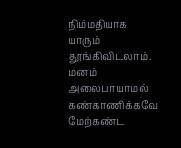நிம்மதியாக யாரும் தூங்கிவிடலாம். மனம் அலைபாயாமல் கண்காணிக்கவே மேற்கண்ட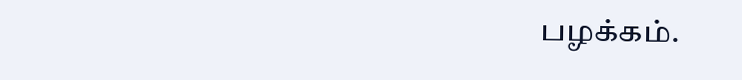பழக்கம்.